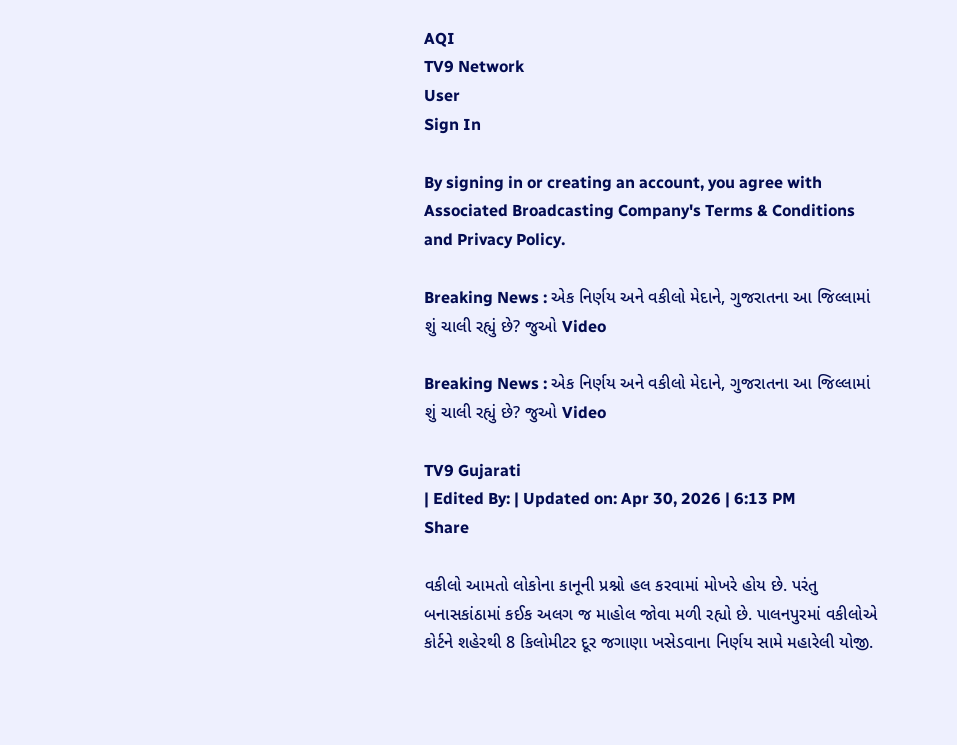AQI
TV9 Network
User
Sign In

By signing in or creating an account, you agree with Associated Broadcasting Company's Terms & Conditions and Privacy Policy.

Breaking News : એક નિર્ણય અને વકીલો મેદાને, ગુજરાતના આ જિલ્લામાં શું ચાલી રહ્યું છે? જુઓ Video

Breaking News : એક નિર્ણય અને વકીલો મેદાને, ગુજરાતના આ જિલ્લામાં શું ચાલી રહ્યું છે? જુઓ Video

TV9 Gujarati
| Edited By: | Updated on: Apr 30, 2026 | 6:13 PM
Share

વકીલો આમતો લોકોના કાનૂની પ્રશ્નો હલ કરવામાં મોખરે હોય છે. પરંતુ બનાસકાંઠામાં કઈક અલગ જ માહોલ જોવા મળી રહ્યો છે. પાલનપુરમાં વકીલોએ કોર્ટને શહેરથી 8 કિલોમીટર દૂર જગાણા ખસેડવાના નિર્ણય સામે મહારેલી યોજી.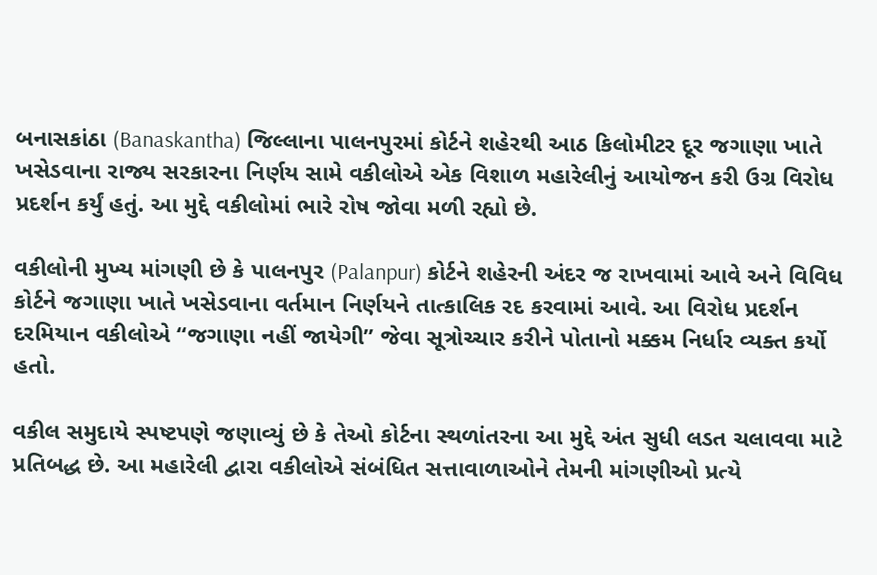બનાસકાંઠા (Banaskantha) જિલ્લાના પાલનપુરમાં કોર્ટને શહેરથી આઠ કિલોમીટર દૂર જગાણા ખાતે ખસેડવાના રાજ્ય સરકારના નિર્ણય સામે વકીલોએ એક વિશાળ મહારેલીનું આયોજન કરી ઉગ્ર વિરોધ પ્રદર્શન કર્યું હતું. આ મુદ્દે વકીલોમાં ભારે રોષ જોવા મળી રહ્યો છે.

વકીલોની મુખ્ય માંગણી છે કે પાલનપુર (Palanpur) કોર્ટને શહેરની અંદર જ રાખવામાં આવે અને વિવિધ કોર્ટને જગાણા ખાતે ખસેડવાના વર્તમાન નિર્ણયને તાત્કાલિક રદ કરવામાં આવે. આ વિરોધ પ્રદર્શન દરમિયાન વકીલોએ “જગાણા નહીં જાયેગી” જેવા સૂત્રોચ્ચાર કરીને પોતાનો મક્કમ નિર્ધાર વ્યક્ત કર્યો હતો.

વકીલ સમુદાયે સ્પષ્ટપણે જણાવ્યું છે કે તેઓ કોર્ટના સ્થળાંતરના આ મુદ્દે અંત સુધી લડત ચલાવવા માટે પ્રતિબદ્ધ છે. આ મહારેલી દ્વારા વકીલોએ સંબંધિત સત્તાવાળાઓને તેમની માંગણીઓ પ્રત્યે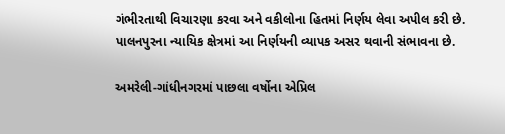ગંભીરતાથી વિચારણા કરવા અને વકીલોના હિતમાં નિર્ણય લેવા અપીલ કરી છે. પાલનપુરના ન્યાયિક ક્ષેત્રમાં આ નિર્ણયની વ્યાપક અસર થવાની સંભાવના છે.

અમરેલી-ગાંધીનગરમાં પાછલા વર્ષોના એપ્રિલ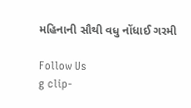મહિનાની સૌથી વધુ નોંધાઈ ગરમી

Follow Us
g clip-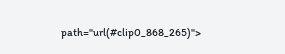path="url(#clip0_868_265)">